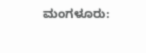ಮಂಗಳೂರು: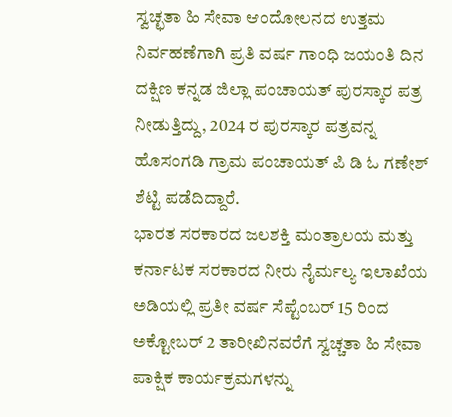ಸ್ವಚ್ಛತಾ ಹಿ ಸೇವಾ ಆಂದೋಲನದ ಉತ್ತಮ ನಿರ್ವಹಣೆಗಾಗಿ ಪ್ರತಿ ವರ್ಷ ಗಾಂಧಿ ಜಯಂತಿ ದಿನ ದಕ್ಷಿಣ ಕನ್ನಡ ಜಿಲ್ಲಾ ಪಂಚಾಯತ್ ಪುರಸ್ಕಾರ ಪತ್ರ ನೀಡುತ್ತಿದ್ದು, 2024 ರ ಪುರಸ್ಕಾರ ಪತ್ರವನ್ನ ಹೊಸಂಗಡಿ ಗ್ರಾಮ ಪಂಚಾಯತ್ ಪಿ ಡಿ ಓ ಗಣೇಶ್ ಶೆಟ್ಟಿ ಪಡೆದಿದ್ದಾರೆ.
ಭಾರತ ಸರಕಾರದ ಜಲಶಕ್ತಿ ಮಂತ್ರಾಲಯ ಮತ್ತು ಕರ್ನಾಟಕ ಸರಕಾರದ ನೀರು ನೈರ್ಮಲ್ಯ ಇಲಾಖೆಯ ಅಡಿಯಲ್ಲಿ ಪ್ರತೀ ವರ್ಷ ಸೆಪ್ಟೆಂಬರ್ 15 ರಿಂದ ಅಕ್ಟೋಬರ್ 2 ತಾರೀಖಿನವರೆಗೆ ಸ್ವಚ್ಚತಾ ಹಿ ಸೇವಾ ಪಾಕ್ಷಿಕ ಕಾರ್ಯಕ್ರಮಗಳನ್ನು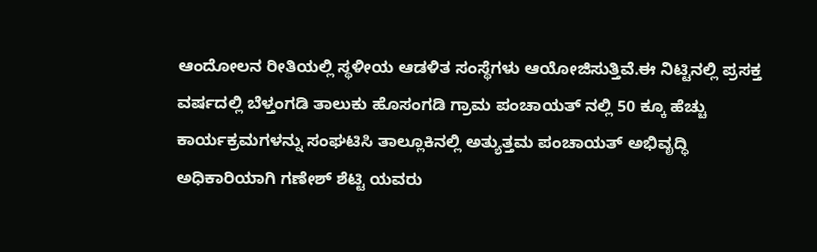ಆಂದೋಲನ ರೀತಿಯಲ್ಲಿ ಸ್ಥಳೀಯ ಆಡಳಿತ ಸಂಸ್ಥೆಗಳು ಆಯೋಜಿಸುತ್ತಿವೆ.ಈ ನಿಟ್ಟಿನಲ್ಲಿ ಪ್ರಸಕ್ತ ವರ್ಷದಲ್ಲಿ ಬೆಳ್ತಂಗಡಿ ತಾಲುಕು ಹೊಸಂಗಡಿ ಗ್ರಾಮ ಪಂಚಾಯತ್ ನಲ್ಲಿ 50 ಕ್ಕೂ ಹೆಚ್ಚು ಕಾರ್ಯಕ್ರಮಗಳನ್ನು ಸಂಘಟಿಸಿ ತಾಲ್ಲೂಕಿನಲ್ಲಿ ಅತ್ಯುತ್ತಮ ಪಂಚಾಯತ್ ಅಭಿವೃದ್ಧಿ ಅಧಿಕಾರಿಯಾಗಿ ಗಣೇಶ್ ಶೆಟ್ಟಿ ಯವರು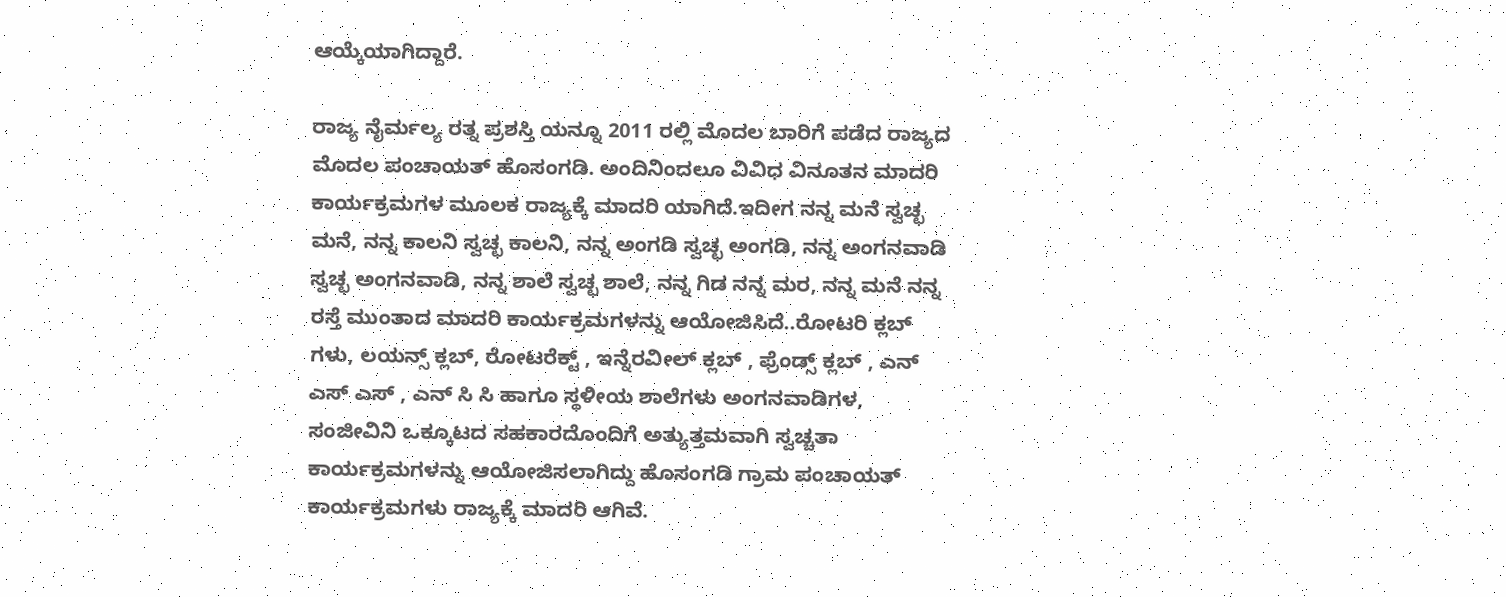ಆಯ್ಕೆಯಾಗಿದ್ದಾರೆ.

ರಾಜ್ಯ ನೈರ್ಮಲ್ಯ ರತ್ನ ಪ್ರಶಸ್ತಿ ಯನ್ನೂ 2011 ರಲ್ಲಿ ಮೊದಲ ಬಾರಿಗೆ ಪಡೆದ ರಾಜ್ಯದ ಮೊದಲ ಪಂಚಾಯತ್ ಹೊಸಂಗಡಿ. ಅಂದಿನಿಂದಲೂ ವಿವಿಧ ವಿನೂತನ ಮಾದರಿ ಕಾರ್ಯಕ್ರಮಗಳ ಮೂಲಕ ರಾಜ್ಯಕ್ಕೆ ಮಾದರಿ ಯಾಗಿದೆ.ಇದೀಗ ನನ್ನ ಮನೆ ಸ್ವಚ್ಛ ಮನೆ, ನನ್ನ ಕಾಲನಿ ಸ್ವಚ್ಛ ಕಾಲನಿ, ನನ್ನ ಅಂಗಡಿ ಸ್ವಚ್ಛ ಅಂಗಡಿ, ನನ್ನ ಅಂಗನವಾಡಿ ಸ್ವಚ್ಛ ಅಂಗನವಾಡಿ, ನನ್ನ ಶಾಲೆ ಸ್ವಚ್ಛ ಶಾಲೆ, ನನ್ನ ಗಿಡ ನನ್ನ ಮರ, ನನ್ನ ಮನೆ ನನ್ನ ರಸ್ತೆ ಮುಂತಾದ ಮಾದರಿ ಕಾರ್ಯಕ್ರಮಗಳನ್ನು ಆಯೋಜಿಸಿದೆ..ರೋಟರಿ ಕ್ಲಬ್ ಗಳು, ಲಯನ್ಸ್ ಕ್ಲಬ್, ರೋಟರೆಕ್ಟ್ , ಇನ್ನೆರವೀಲ್ ಕ್ಲಬ್ , ಫ್ರೆಂಡ್ಸ್ ಕ್ಲಬ್ , ಎನ್ ಎಸ್ ಎಸ್ , ಎನ್ ಸಿ ಸಿ ಹಾಗೂ ಸ್ಥಳೀಯ ಶಾಲೆಗಳು ಅಂಗನವಾಡಿಗಳ, ಸಂಜೀವಿನಿ ಒಕ್ಕೂಟದ ಸಹಕಾರದೊಂದಿಗೆ ಅತ್ಯುತ್ತಮವಾಗಿ ಸ್ವಚ್ಚತಾ ಕಾರ್ಯಕ್ರಮಗಳನ್ನು ಆಯೋಜಿಸಲಾಗಿದ್ದು ಹೊಸಂಗಡಿ ಗ್ರಾಮ ಪಂಚಾಯತ್ ಕಾರ್ಯಕ್ರಮಗಳು ರಾಜ್ಯಕ್ಕೆ ಮಾದರಿ ಆಗಿವೆ.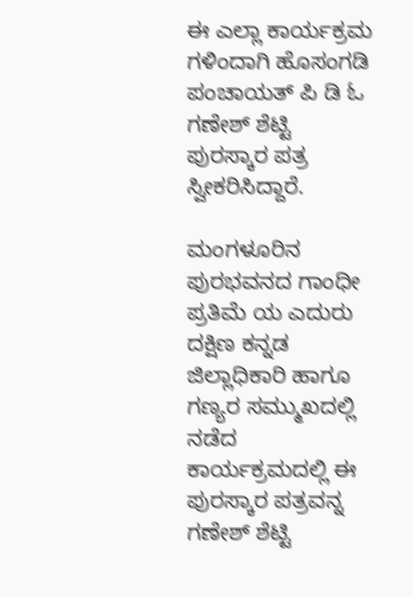ಈ ಎಲ್ಲಾ ಕಾರ್ಯಕ್ರಮ ಗಳಿಂದಾಗಿ ಹೊಸಂಗಡಿ ಪಂಚಾಯತ್ ಪಿ ಡಿ ಓ ಗಣೇಶ್ ಶೆಟ್ಟಿ ಪುರಸ್ಕಾರ ಪತ್ರ ಸ್ವೀಕರಿಸಿದ್ದಾರೆ.

ಮಂಗಳೂರಿನ ಪುರಭವನದ ಗಾಂಧೀ ಪ್ರತಿಮೆ ಯ ಎದುರು ದಕ್ಷಿಣ ಕನ್ನಡ ಜಿಲ್ಲಾಧಿಕಾರಿ ಹಾಗೂ ಗಣ್ಯರ ಸಮ್ಮುಖದಲ್ಲಿ ನಡೆದ ಕಾರ್ಯಕ್ರಮದಲ್ಲಿ ಈ ಪುರಸ್ಕಾರ ಪತ್ರವನ್ನ ಗಣೇಶ್ ಶೆಟ್ಟಿ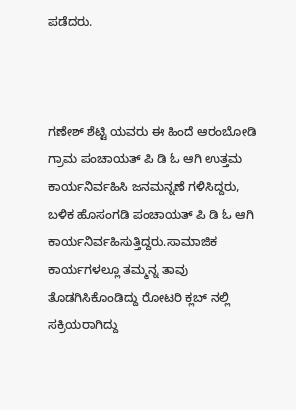ಪಡೆದರು.



ಗಣೇಶ್ ಶೆಟ್ಟಿ ಯವರು ಈ ಹಿಂದೆ ಆರಂಬೋಡಿ ಗ್ರಾಮ ಪಂಚಾಯತ್ ಪಿ ಡಿ ಓ ಆಗಿ ಉತ್ತಮ ಕಾರ್ಯನಿರ್ವಹಿಸಿ ಜನಮನ್ನಣೆ ಗಳಿಸಿದ್ದರು, ಬಳಿಕ ಹೊಸಂಗಡಿ ಪಂಚಾಯತ್ ಪಿ ಡಿ ಓ ಆಗಿ ಕಾರ್ಯನಿರ್ವಹಿಸುತ್ತಿದ್ದರು.ಸಾಮಾಜಿಕ ಕಾರ್ಯಗಳಲ್ಲೂ ತಮ್ಮನ್ನ ತಾವು ತೊಡಗಿಸಿಕೊಂಡಿದ್ದು ರೋಟರಿ ಕ್ಲಬ್ ನಲ್ಲಿ ಸಕ್ರಿಯರಾಗಿದ್ದು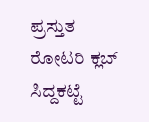ಪ್ರಸ್ತುತ ರೋಟರಿ ಕ್ಲಬ್ ಸಿದ್ದಕಟ್ಟೆ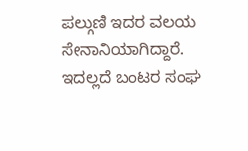ಪಲ್ಗುಣಿ ಇದರ ವಲಯ ಸೇನಾನಿಯಾಗಿದ್ದಾರೆ. ಇದಲ್ಲದೆ ಬಂಟರ ಸಂಘ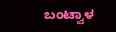ಬಂಟ್ವಾಳ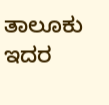ತಾಲೂಕು ಇದರ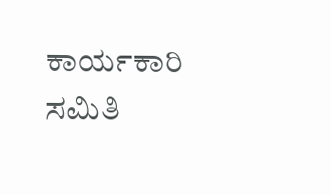ಕಾರ್ಯಕಾರಿ ಸಮಿತಿ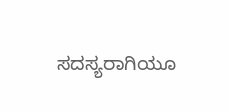ಸದಸ್ಯರಾಗಿಯೂ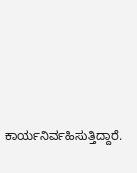ಕಾರ್ಯನಿರ್ವಹಿಸುತ್ತಿದ್ದಾರೆ.